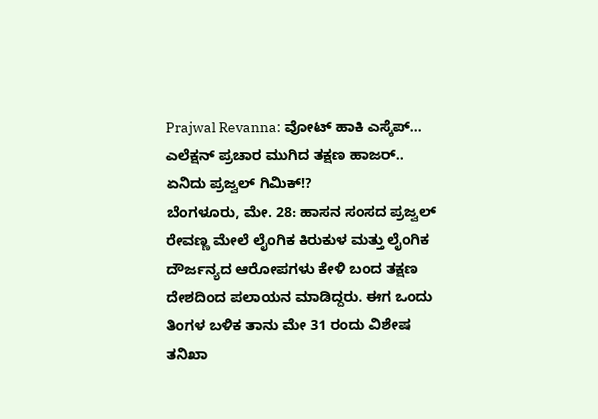Prajwal Revanna: ವೋಟ್ ಹಾಕಿ ಎಸ್ಕೆಪ್... ಎಲೆಕ್ಷನ್ ಪ್ರಚಾರ ಮುಗಿದ ತಕ್ಷಣ ಹಾಜರ್.. ಏನಿದು ಪ್ರಜ್ವಲ್ ಗಿಮಿಕ್!?
ಬೆಂಗಳೂರು, ಮೇ. 28: ಹಾಸನ ಸಂಸದ ಪ್ರಜ್ವಲ್ ರೇವಣ್ಣ ಮೇಲೆ ಲೈಂಗಿಕ ಕಿರುಕುಳ ಮತ್ತು ಲೈಂಗಿಕ ದೌರ್ಜನ್ಯದ ಆರೋಪಗಳು ಕೇಳಿ ಬಂದ ತಕ್ಷಣ ದೇಶದಿಂದ ಪಲಾಯನ ಮಾಡಿದ್ದರು. ಈಗ ಒಂದು ತಿಂಗಳ ಬಳಿಕ ತಾನು ಮೇ 31 ರಂದು ವಿಶೇಷ ತನಿಖಾ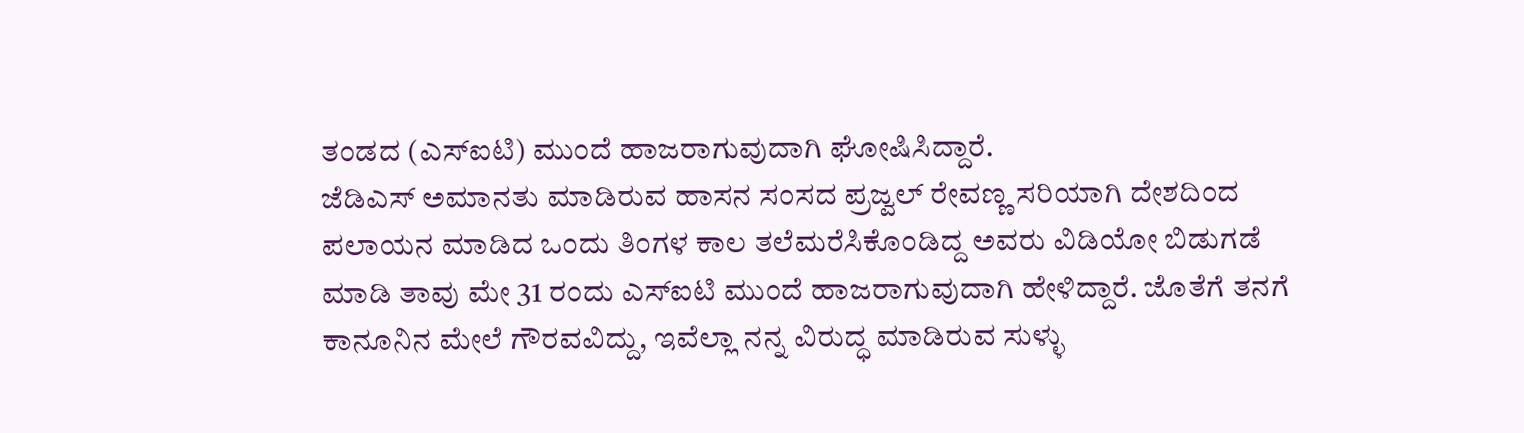ತಂಡದ (ಎಸ್ಐಟಿ) ಮುಂದೆ ಹಾಜರಾಗುವುದಾಗಿ ಘೋಷಿಸಿದ್ದಾರೆ.
ಜೆಡಿಎಸ್ ಅಮಾನತು ಮಾಡಿರುವ ಹಾಸನ ಸಂಸದ ಪ್ರಜ್ವಲ್ ರೇವಣ್ಣ ಸರಿಯಾಗಿ ದೇಶದಿಂದ ಪಲಾಯನ ಮಾಡಿದ ಒಂದು ತಿಂಗಳ ಕಾಲ ತಲೆಮರೆಸಿಕೊಂಡಿದ್ದ ಅವರು ವಿಡಿಯೋ ಬಿಡುಗಡೆ ಮಾಡಿ ತಾವು ಮೇ 31 ರಂದು ಎಸ್ಐಟಿ ಮುಂದೆ ಹಾಜರಾಗುವುದಾಗಿ ಹೇಳಿದ್ದಾರೆ. ಜೊತೆಗೆ ತನಗೆ ಕಾನೂನಿನ ಮೇಲೆ ಗೌರವವಿದ್ದು, ಇವೆಲ್ಲಾ ನನ್ನ ವಿರುದ್ಧ ಮಾಡಿರುವ ಸುಳ್ಳು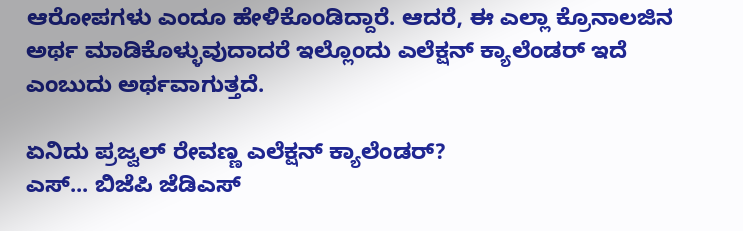ಆರೋಪಗಳು ಎಂದೂ ಹೇಳಿಕೊಂಡಿದ್ದಾರೆ. ಆದರೆ, ಈ ಎಲ್ಲಾ ಕ್ರೊನಾಲಜಿನ ಅರ್ಥ ಮಾಡಿಕೊಳ್ಳುವುದಾದರೆ ಇಲ್ಲೊಂದು ಎಲೆಕ್ಷನ್ ಕ್ಯಾಲೆಂಡರ್ ಇದೆ ಎಂಬುದು ಅರ್ಥವಾಗುತ್ತದೆ.

ಏನಿದು ಪ್ರಜ್ವಲ್ ರೇವಣ್ಣ ಎಲೆಕ್ಷನ್ ಕ್ಯಾಲೆಂಡರ್?
ಎಸ್... ಬಿಜೆಪಿ ಜೆಡಿಎಸ್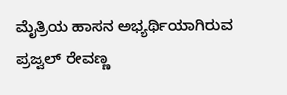ಮೈತ್ರಿಯ ಹಾಸನ ಅಭ್ಯರ್ಥಿಯಾಗಿರುವ ಪ್ರಜ್ವಲ್ ರೇವಣ್ಣ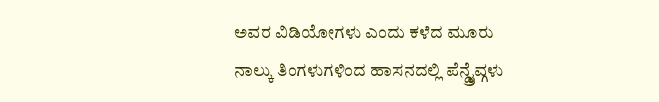ಅವರ ವಿಡಿಯೋಗಳು ಎಂದು ಕಳೆದ ಮೂರು ನಾಲ್ಕು ತಿಂಗಳುಗಳಿಂದ ಹಾಸನದಲ್ಲಿ ಪೆನ್ಡ್ರೈವ್ಗಳು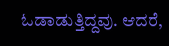ಓಡಾಡುತ್ತಿದ್ದವು. ಆದರೆ,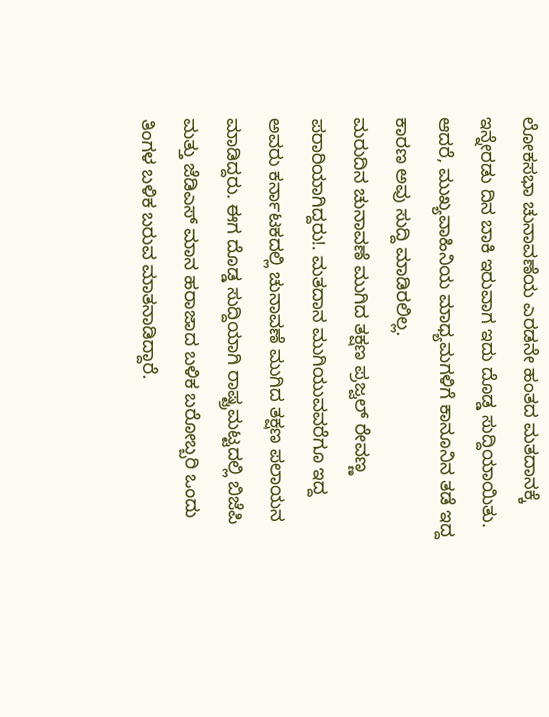ಲೋಕಸಭಾ ಚುನಾವಣೆಯ ಎರಡನೇ ಹಂತದ ಮತದಾನಕ್ಕೆ ಇನ್ನೇರಡು ದಿನ ಬಾಕಿ ಇರುವಾಗ ಇದು ದೊಡ್ಡ ಸುದ್ದಿಯಾಯಿತು. ಆದರೆ, ಮುಖ್ಯವಾಹಿನಿಯ ಮಾಧ್ಯಮಗಳಿಗೆ ಕಾನೂನಿನ ತಡೆ ಇದ್ದ ಕಾರಣ ಅವು ಸುದ್ದಿ ಮಾಡಿರಲಿಲ್ಲ.
ಮರುದಿನ ಚುನಾವಣೆ ಮುಗಿದ ತಕ್ಷಣ ಪ್ರಜ್ವಲ್ ರೇವಣ್ಣ ಪರಾರಿಯಾಗಿದ್ದರು!. ಮತದಾನ ಮುಗಿಯುವವರೆಗೂ ಇದ್ದ ಅವರು ಕರ್ನಾಟಕದಲ್ಲಿ ಚುನಾವಣೆ ಮುಗಿದ ತಕ್ಷಣ ಪಲಾಯನ ಮಾಡಿದ್ದರು. ಈಗ ದೊಡ್ಡ ಸುದ್ದಿಯಾಗಿ ರಾಷ್ಟ್ರಮಟ್ಟದಲ್ಲಿ ಬಿಜೆಪಿ ಮತ್ತು ಜೆಡಿಎಸ್ ಮಾನ ಹರಾಜಾದ ಬಳಿಕ ಬರೋಬ್ಬರಿ ಒಂದು ತಿಂಗಳ ಬಳಿಕ ಬರುವ ಮಾತನಾಡಿದ್ದಾರೆ.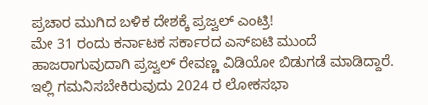ಪ್ರಚಾರ ಮುಗಿದ ಬಳಿಕ ದೇಶಕ್ಕೆ ಪ್ರಜ್ವಲ್ ಎಂಟ್ರಿ!
ಮೇ 31 ರಂದು ಕರ್ನಾಟಕ ಸರ್ಕಾರದ ಎಸ್ಐಟಿ ಮುಂದೆ ಹಾಜರಾಗುವುದಾಗಿ ಪ್ರಜ್ವಲ್ ರೇವಣ್ಣ ವಿಡಿಯೋ ಬಿಡುಗಡೆ ಮಾಡಿದ್ದಾರೆ. ಇಲ್ಲಿ ಗಮನಿಸಬೇಕಿರುವುದು 2024 ರ ಲೋಕಸಭಾ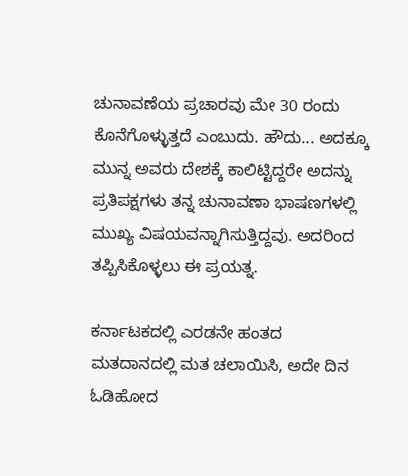ಚುನಾವಣೆಯ ಪ್ರಚಾರವು ಮೇ 30 ರಂದು ಕೊನೆಗೊಳ್ಳುತ್ತದೆ ಎಂಬುದು. ಹೌದು... ಅದಕ್ಕೂ ಮುನ್ನ ಅವರು ದೇಶಕ್ಕೆ ಕಾಲಿಟ್ಟಿದ್ದರೇ ಅದನ್ನು ಪ್ರತಿಪಕ್ಷಗಳು ತನ್ನ ಚುನಾವಣಾ ಭಾಷಣಗಳಲ್ಲಿ ಮುಖ್ಯ ವಿಷಯವನ್ನಾಗಿಸುತ್ತಿದ್ದವು. ಅದರಿಂದ ತಪ್ಪಿಸಿಕೊಳ್ಳಲು ಈ ಪ್ರಯತ್ನ.

ಕರ್ನಾಟಕದಲ್ಲಿ ಎರಡನೇ ಹಂತದ ಮತದಾನದಲ್ಲಿ ಮತ ಚಲಾಯಿಸಿ, ಅದೇ ದಿನ ಓಡಿಹೋದ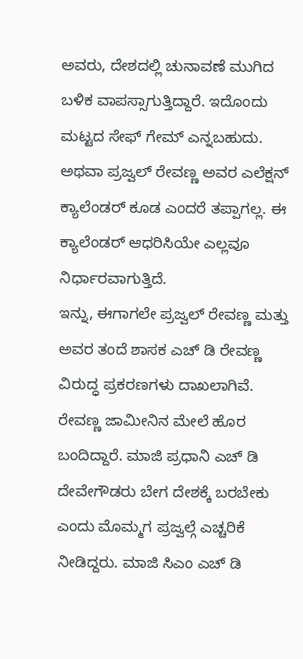ಅವರು, ದೇಶದಲ್ಲಿ ಚುನಾವಣೆ ಮುಗಿದ ಬಳಿಕ ವಾಪಸ್ಸಾಗುತ್ತಿದ್ದಾರೆ. ಇದೊಂದು ಮಟ್ಟದ ಸೇಫ್ ಗೇಮ್ ಎನ್ನಬಹುದು. ಅಥವಾ ಪ್ರಜ್ವಲ್ ರೇವಣ್ಣ ಅವರ ಎಲೆಕ್ಷನ್ ಕ್ಯಾಲೆಂಡರ್ ಕೂಡ ಎಂದರೆ ತಪ್ಪಾಗಲ್ಲ. ಈ ಕ್ಯಾಲೆಂಡರ್ ಆಧರಿಸಿಯೇ ಎಲ್ಲವೂ ನಿರ್ಧಾರವಾಗುತ್ತಿದೆ.
ಇನ್ನು, ಈಗಾಗಲೇ ಪ್ರಜ್ವಲ್ ರೇವಣ್ಣ ಮತ್ತು ಅವರ ತಂದೆ ಶಾಸಕ ಎಚ್ ಡಿ ರೇವಣ್ಣ ವಿರುದ್ಧ ಪ್ರಕರಣಗಳು ದಾಖಲಾಗಿವೆ. ರೇವಣ್ಣ ಜಾಮೀನಿನ ಮೇಲೆ ಹೊರ ಬಂದಿದ್ದಾರೆ. ಮಾಜಿ ಪ್ರಧಾನಿ ಎಚ್ ಡಿ ದೇವೇಗೌಡರು ಬೇಗ ದೇಶಕ್ಕೆ ಬರಬೇಕು ಎಂದು ಮೊಮ್ಮಗ ಪ್ರಜ್ವಲ್ಗೆ ಎಚ್ಚರಿಕೆ ನೀಡಿದ್ದರು. ಮಾಜಿ ಸಿಎಂ ಎಚ್ ಡಿ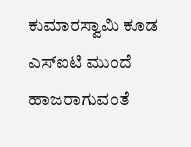ಕುಮಾರಸ್ವಾಮಿ ಕೂಡ ಎಸ್ಐಟಿ ಮುಂದೆ ಹಾಜರಾಗುವಂತೆ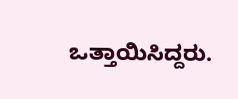ಒತ್ತಾಯಿಸಿದ್ದರು.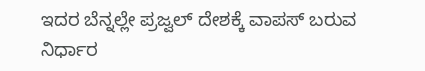ಇದರ ಬೆನ್ನಲ್ಲೇ ಪ್ರಜ್ವಲ್ ದೇಶಕ್ಕೆ ವಾಪಸ್ ಬರುವ ನಿರ್ಧಾರ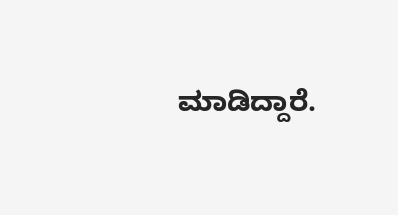ಮಾಡಿದ್ದಾರೆ.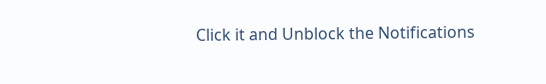Click it and Unblock the Notifications